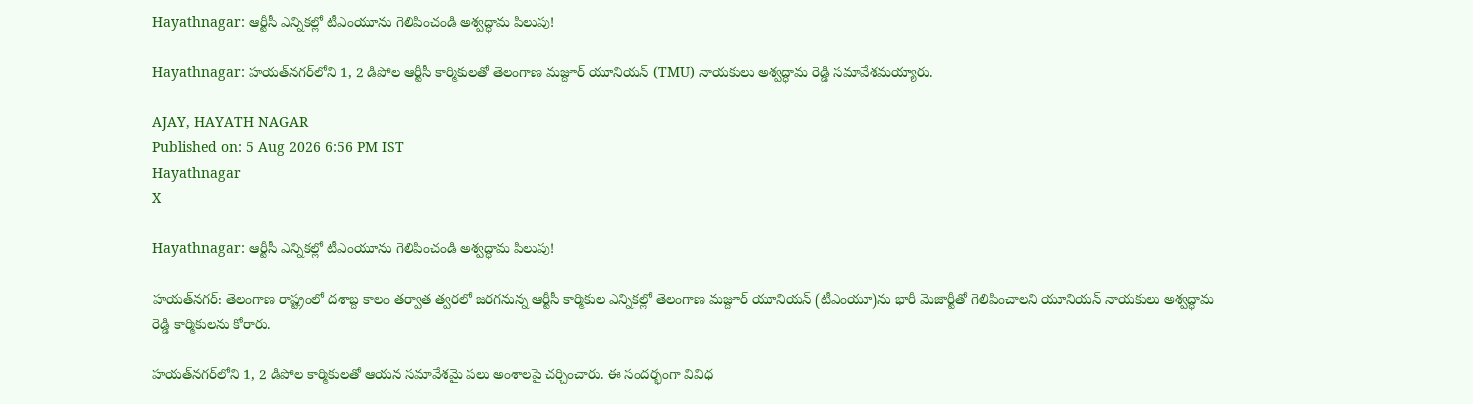Hayathnagar: ఆర్టీసీ ఎన్నికల్లో టీఎంయూను గెలిపించండి అశ్వద్ధామ పిలుపు!

Hayathnagar: హయత్‌నగర్‌లోని 1, 2 డిపోల ఆర్టీసీ కార్మికులతో తెలంగాణ మజ్దూర్ యూనియన్ (TMU) నాయకులు అశ్వద్ధామ రెడ్డి సమావేశమయ్యారు.

AJAY, HAYATH NAGAR
Published on: 5 Aug 2026 6:56 PM IST
Hayathnagar
X

Hayathnagar: ఆర్టీసీ ఎన్నికల్లో టీఎంయూను గెలిపించండి అశ్వద్ధామ పిలుపు!

హయత్‌నగర్: తెలంగాణ రాష్ట్రంలో దశాబ్ద కాలం తర్వాత త్వరలో జరగనున్న ఆర్టీసీ కార్మికుల ఎన్నికల్లో తెలంగాణ మజ్దూర్ యూనియన్ (టీఎంయూ)ను భారీ మెజార్టీతో గెలిపించాలని యూనియన్ నాయకులు అశ్వద్ధామ రెడ్డి కార్మికులను కోరారు.

హయత్‌నగర్‌లోని 1, 2 డిపోల కార్మికులతో ఆయన సమావేశమై పలు అంశాలపై చర్చించారు. ఈ సందర్భంగా వివిధ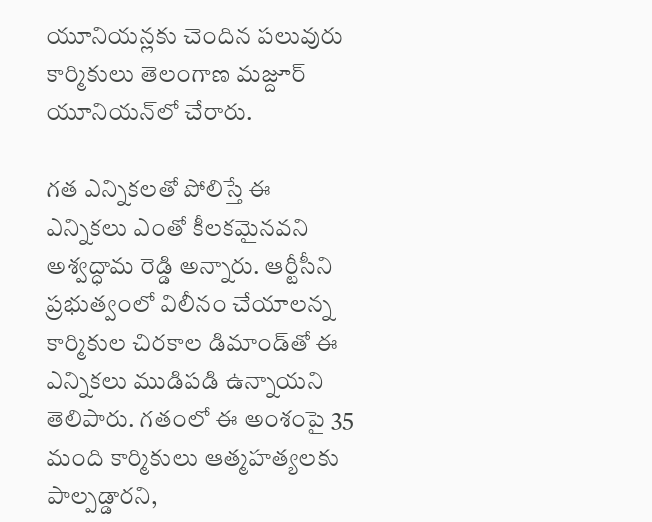యూనియన్లకు చెందిన పలువురు కార్మికులు తెలంగాణ మజ్దూర్ యూనియన్‌లో చేరారు.

గత ఎన్నికలతో పోలిస్తే ఈ ఎన్నికలు ఎంతో కీలకమైనవని అశ్వద్ధామ రెడ్డి అన్నారు. ఆర్టీసీని ప్రభుత్వంలో విలీనం చేయాలన్న కార్మికుల చిరకాల డిమాండ్‌తో ఈ ఎన్నికలు ముడిపడి ఉన్నాయని తెలిపారు. గతంలో ఈ అంశంపై 35 మంది కార్మికులు ఆత్మహత్యలకు పాల్పడ్డారని,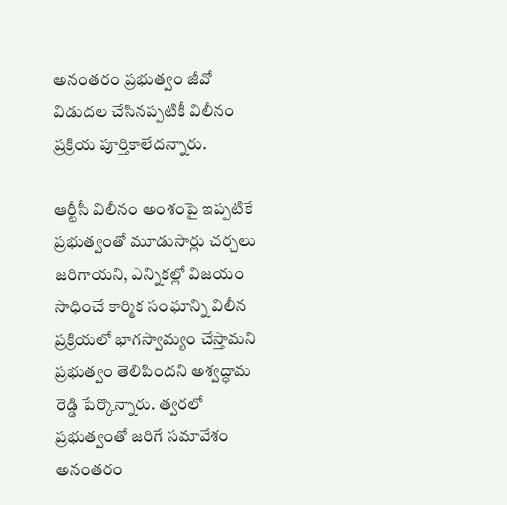అనంతరం ప్రభుత్వం జీవో విడుదల చేసినప్పటికీ విలీనం ప్రక్రియ పూర్తికాలేదన్నారు.

ఆర్టీసీ విలీనం అంశంపై ఇప్పటికే ప్రభుత్వంతో మూడుసార్లు చర్చలు జరిగాయని, ఎన్నికల్లో విజయం సాధించే కార్మిక సంఘాన్ని విలీన ప్రక్రియలో భాగస్వామ్యం చేస్తామని ప్రభుత్వం తెలిపిందని అశ్వద్ధామ రెడ్డి పేర్కొన్నారు. త్వరలో ప్రభుత్వంతో జరిగే సమావేశం అనంతరం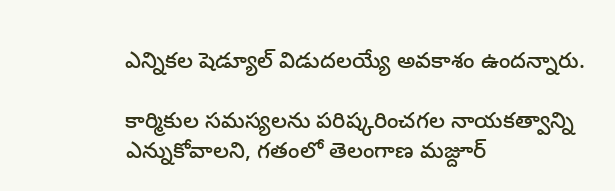ఎన్నికల షెడ్యూల్ విడుదలయ్యే అవకాశం ఉందన్నారు.

కార్మికుల సమస్యలను పరిష్కరించగల నాయకత్వాన్ని ఎన్నుకోవాలని, గతంలో తెలంగాణ మజ్దూర్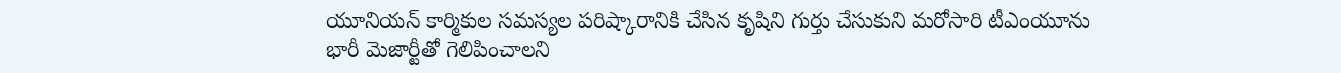యూనియన్ కార్మికుల సమస్యల పరిష్కారానికి చేసిన కృషిని గుర్తు చేసుకుని మరోసారి టీఎంయూను భారీ మెజార్టీతో గెలిపించాలని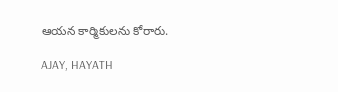ఆయన కార్మికులను కోరారు.

AJAY, HAYATH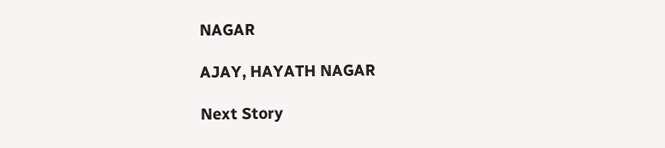NAGAR

AJAY, HAYATH NAGAR

Next Story